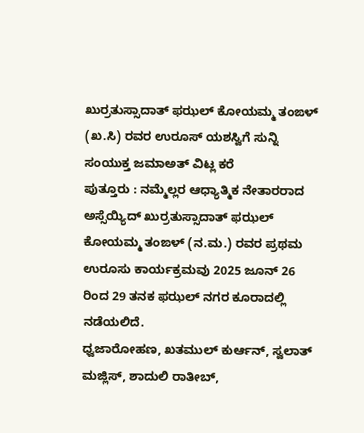ಖುರ್ರತುಸ್ಸಾದಾತ್ ಫಝಲ್ ಕೋಯಮ್ಮ ತಂಙಳ್ (ಖ.ಸಿ) ರವರ ಉರೂಸ್ ಯಶಸ್ವಿಗೆ ಸುನ್ನಿ ಸಂಯುಕ್ತ ಜಮಾಅತ್ ವಿಟ್ಲ ಕರೆ
ಪುತ್ತೂರು : ನಮ್ಮೆಲ್ಲರ ಆಧ್ಯಾತ್ಮಿಕ ನೇತಾರರಾದ ಅಸ್ಸೆಯ್ಯಿದ್ ಖುರ್ರತುಸ್ಸಾದಾತ್ ಫಝಲ್ ಕೋಯಮ್ಮ ತಂಙಳ್ (ನ.ಮ.) ರವರ ಪ್ರಥಮ ಉರೂಸು ಕಾರ್ಯಕ್ರಮವು 2025 ಜೂನ್ 26 ರಿಂದ 29 ತನಕ ಫಝಲ್ ನಗರ ಕೂರಾದಲ್ಲಿ ನಡೆಯಲಿದೆ.
ಧ್ವಜಾರೋಹಣ, ಖತಮುಲ್ ಕುರ್ಆನ್, ಸ್ವಲಾತ್ ಮಜ್ಲಿಸ್, ಶಾದುಲಿ ರಾತೀಬ್,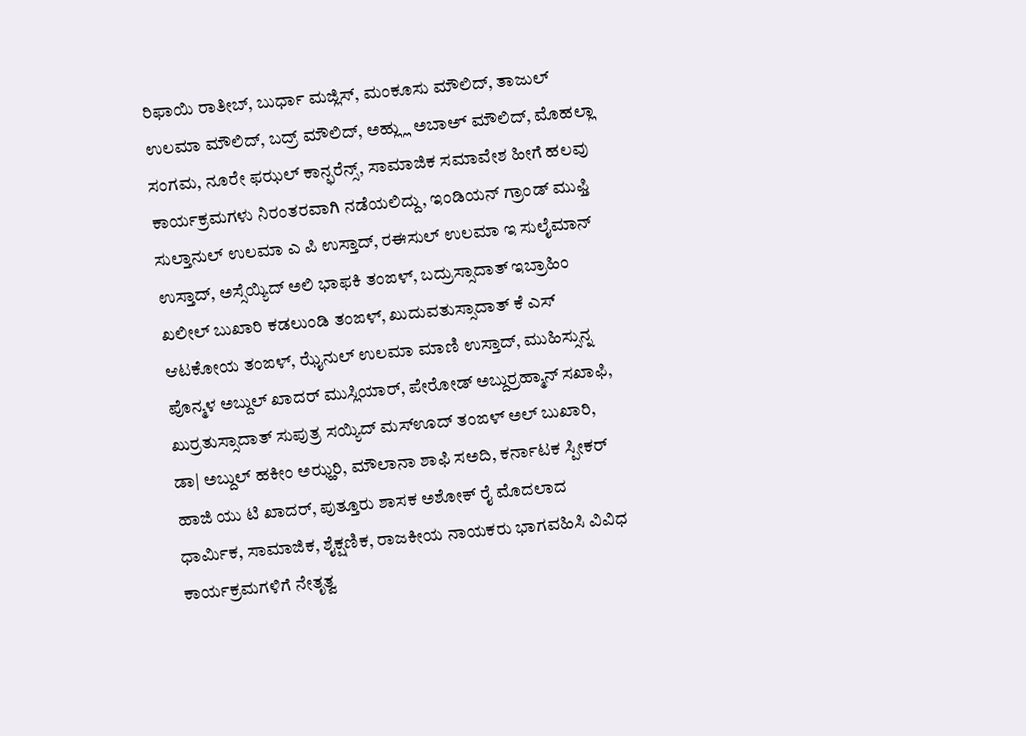ರಿಫಾಯಿ ರಾತೀಬ್, ಬುರ್ಧಾ ಮಜ್ಲಿಸ್, ಮಂಕೂಸು ಮೌಲಿದ್, ತಾಜುಲ್ ಉಲಮಾ ಮೌಲಿದ್, ಬದ್ರ್ ಮೌಲಿದ್, ಅಹ್ಲ್ಲು ಅಬಾಅ್ ಮೌಲಿದ್, ಮೊಹಲ್ಲಾ ಸಂಗಮ, ನೂರೇ ಫಝಲ್ ಕಾನ್ಫರೆನ್ಸ್, ಸಾಮಾಜಿಕ ಸಮಾವೇಶ ಹೀಗೆ ಹಲವು ಕಾರ್ಯಕ್ರಮಗಳು ನಿರಂತರವಾಗಿ ನಡೆಯಲಿದ್ದು, ಇಂಡಿಯನ್ ಗ್ರಾಂಡ್ ಮುಫ್ತಿ ಸುಲ್ತಾನುಲ್ ಉಲಮಾ ಎ ಪಿ ಉಸ್ತಾದ್, ರಈಸುಲ್ ಉಲಮಾ ಇ ಸುಲೈಮಾನ್ ಉಸ್ತಾದ್, ಅಸ್ಸೆಯ್ಯಿದ್ ಅಲಿ ಭಾಫಕಿ ತಂಙಳ್, ಬದ್ರುಸ್ಸಾದಾತ್ ಇಬ್ರಾಹಿಂ ಖಲೀಲ್ ಬುಖಾರಿ ಕಡಲುಂಡಿ ತಂಙಳ್, ಖುದುವತುಸ್ಸಾದಾತ್ ಕೆ ಎಸ್ ಆಟಕೋಯ ತಂಙಳ್, ಝೈನುಲ್ ಉಲಮಾ ಮಾಣಿ ಉಸ್ತಾದ್, ಮುಹಿಸ್ಸುನ್ನ ಪೊನ್ಮಳ ಅಬ್ದುಲ್ ಖಾದರ್ ಮುಸ್ಲಿಯಾರ್, ಪೇರೋಡ್ ಅಬ್ದುರ್ರಹ್ಮಾನ್ ಸಖಾಫಿ, ಖುರ್ರತುಸ್ಸಾದಾತ್ ಸುಪುತ್ರ ಸಯ್ಯಿದ್ ಮಸ್ಊದ್ ತಂಙಳ್ ಅಲ್ ಬುಖಾರಿ, ಡಾ| ಅಬ್ದುಲ್ ಹಕೀಂ ಅಝ್ಹರಿ, ಮೌಲಾನಾ ಶಾಫಿ ಸಅದಿ, ಕರ್ನಾಟಕ ಸ್ಪೀಕರ್ ಹಾಜಿ ಯು ಟಿ ಖಾದರ್, ಪುತ್ತೂರು ಶಾಸಕ ಅಶೋಕ್ ರೈ ಮೊದಲಾದ ಧಾರ್ಮಿಕ, ಸಾಮಾಜಿಕ, ಶೈಕ್ಷಣಿಕ, ರಾಜಕೀಯ ನಾಯಕರು ಭಾಗವಹಿಸಿ ವಿವಿಧ ಕಾರ್ಯಕ್ರಮಗಳಿಗೆ ನೇತೃತ್ವ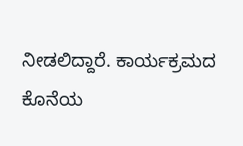ನೀಡಲಿದ್ದಾರೆ. ಕಾರ್ಯಕ್ರಮದ ಕೊನೆಯ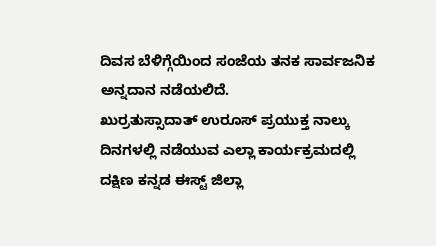ದಿವಸ ಬೆಳಿಗ್ಗೆಯಿಂದ ಸಂಜೆಯ ತನಕ ಸಾರ್ವಜನಿಕ ಅನ್ನದಾನ ನಡೆಯಲಿದೆ.
ಖುರ್ರತುಸ್ಸಾದಾತ್ ಉರೂಸ್ ಪ್ರಯುಕ್ತ ನಾಲ್ಕು ದಿನಗಳಲ್ಲಿ ನಡೆಯುವ ಎಲ್ಲಾ ಕಾರ್ಯಕ್ರಮದಲ್ಲಿ ದಕ್ಷಿಣ ಕನ್ನಡ ಈಸ್ಟ್ ಜಿಲ್ಲಾ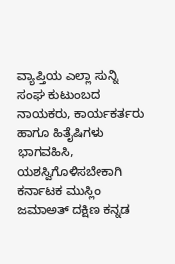ವ್ಯಾಪ್ತಿಯ ಎಲ್ಲಾ ಸುನ್ನಿ ಸಂಘ ಕುಟುಂಬದ ನಾಯಕರು, ಕಾರ್ಯಕರ್ತರು ಹಾಗೂ ಹಿತೈಷಿಗಳು ಭಾಗವಹಿಸಿ, ಯಶಸ್ವಿಗೊಳಿಸಬೇಕಾಗಿ ಕರ್ನಾಟಕ ಮುಸ್ಲಿಂ ಜಮಾಅತ್ ದಕ್ಷಿಣ ಕನ್ನಡ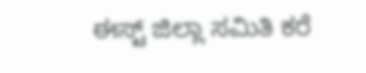ಈಸ್ಟ್ ಜಿಲ್ಲಾ ಸಮಿತಿ ಕರೆ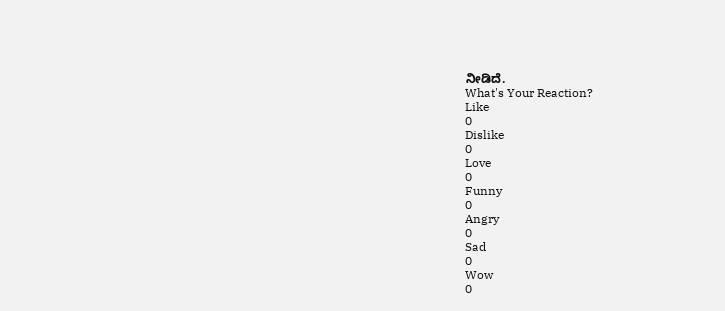ನೀಡಿದೆ.
What's Your Reaction?
Like
0
Dislike
0
Love
0
Funny
0
Angry
0
Sad
0
Wow
0